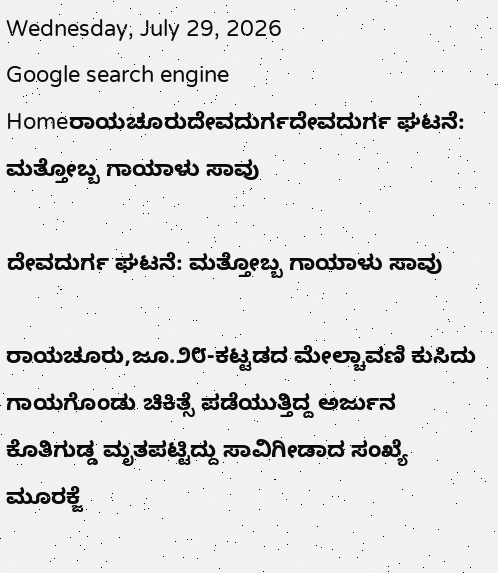Wednesday, July 29, 2026
Google search engine
Homeರಾಯಚೂರುದೇವದುರ್ಗದೇವದುರ್ಗ ಘಟನೆ: ಮತ್ತೋಬ್ಬ ಗಾಯಾಳು ಸಾವು

ದೇವದುರ್ಗ ಘಟನೆ: ಮತ್ತೋಬ್ಬ ಗಾಯಾಳು ಸಾವು

ರಾಯಚೂರು,ಜೂ.೨೮-ಕಟ್ಟಡದ ಮೇಲ್ಚಾವಣಿ ಕುಸಿದು ಗಾಯಗೊಂಡು ಚಿಕಿತ್ಸೆ ಪಡೆಯುತ್ತಿದ್ದ ಅರ್ಜುನ ಕೊತಿಗುಡ್ಡ ಮೃತಪಟ್ಟಿದ್ದು ಸಾವಿಗೀಡಾದ ಸಂಖ್ಯೆ ಮೂರಕ್ಜೆ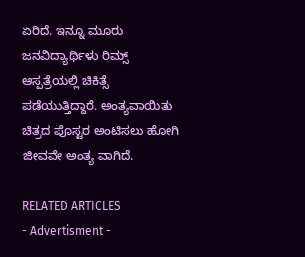ಏರಿದೆ. ಇನ್ನೂ ಮೂರು ಜನವಿದ್ಯಾರ್ಥಿಳು ರಿಮ್ಸ್ ಆಸ್ಪತ್ರೆಯಲ್ಲಿ ಚಿಕಿತ್ಸೆ ಪಡೆಯುತ್ತಿದ್ದಾರೆ. ಅಂತ್ಯವಾಯಿತು ಚಿತ್ರದ ಪೊಸ್ಟರ ಅಂಟಿಸಲು ಹೋಗಿ ಜೀವವೇ ಅಂತ್ಯ ವಾಗಿದೆ.

RELATED ARTICLES
- Advertisment -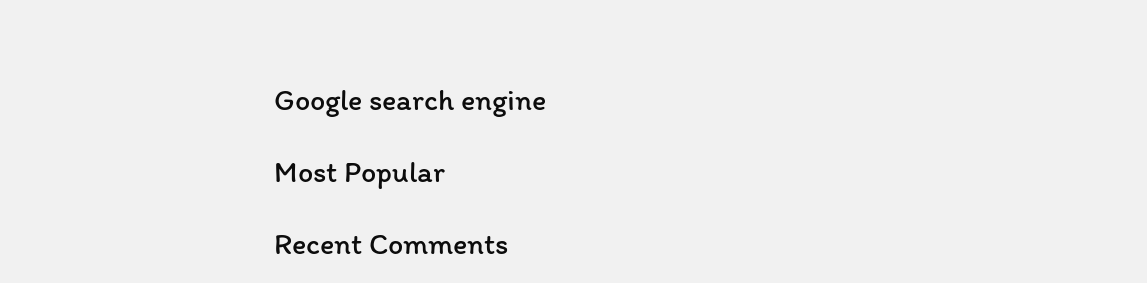Google search engine

Most Popular

Recent Comments